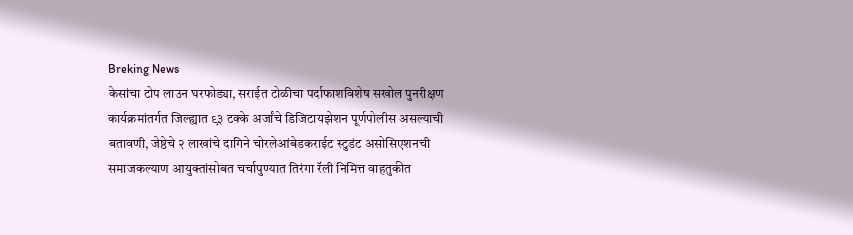Breking News
केसांचा टोप लाउन घरफोड्या, सराईत टोळीचा पर्दाफाशविशेष सखोल पुनरीक्षण कार्यक्रमांतर्गत जिल्ह्यात ९३ टक्के अर्जांचे डिजिटायझेशन पूर्णपोलीस असल्याची बतावणी, जेष्ठेचे २ लाखांचे दागिने चोरलेआंबेडकराईट स्टुडंट असोसिएशनची समाजकल्याण आयुक्तांसोबत चर्चापुण्यात तिरंगा रॅली निमित्त वाहतुकीत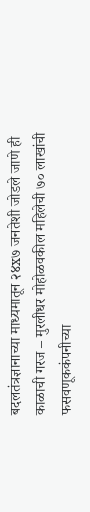बदलतंत्रज्ञानाच्या माध्यमातून २४x७ जनतेशी जोडले जाणे ही काळाची गरज – मुरलीधर मोहोळवकील महिलेची ७० लाखांची फसवणूककंपनीच्या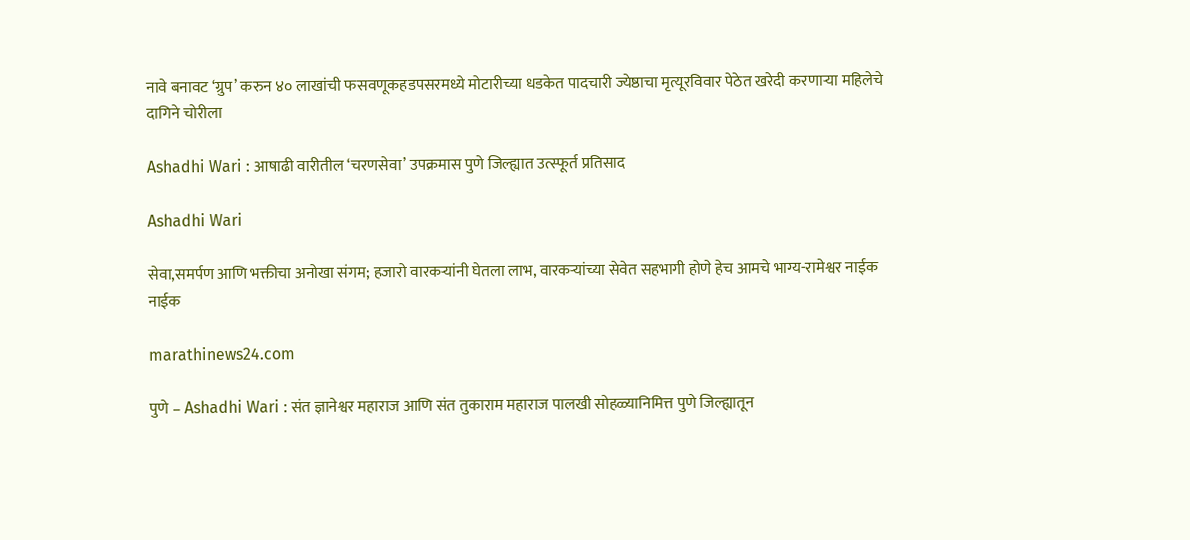नावे बनावट ‘ग्रुप’ करुन ४० लाखांची फसवणूकहडपसरमध्ये मोटारीच्या धडकेत पादचारी ज्येष्ठाचा मृत्यूरविवार पेठेत खरेदी करणाऱ्या महिलेचे दागिने चोरीला

Ashadhi Wari : आषाढी वारीतील ‘चरणसेवा’ उपक्रमास पुणे जिल्ह्यात उत्स्फूर्त प्रतिसाद

Ashadhi Wari

सेवा,समर्पण आणि भक्तीचा अनोखा संगम; हजारो वारकऱ्यांनी घेतला लाभ, वारकऱ्यांच्या सेवेत सहभागी होणे हेच आमचे भाग्य-रामेश्वर नाईक नाईक

marathinews24.com

पुणे – Ashadhi Wari : संत ज्ञानेश्वर महाराज आणि संत तुकाराम महाराज पालखी सोहळ्यानिमित्त पुणे जिल्ह्यातून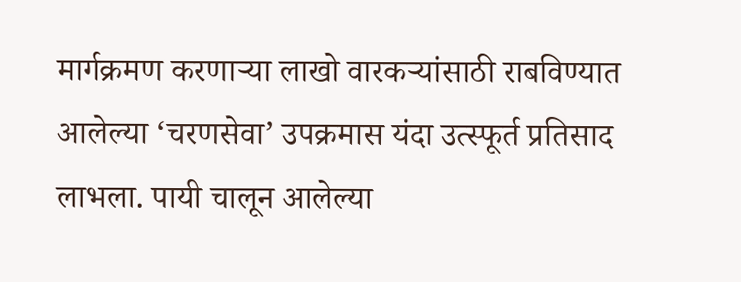मार्गक्रमण करणाऱ्या लाखो वारकऱ्यांसाठी राबविण्यात आलेल्या ‘चरणसेवा’ उपक्रमास यंदा उत्स्फूर्त प्रतिसाद लाभला. पायी चालून आलेल्या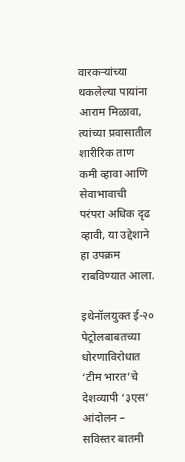वारकऱ्यांच्या थकलेल्या पायांना आराम मिळावा, त्यांच्या प्रवासातील शारीरिक ताण कमी व्हावा आणि सेवाभावाची परंपरा अधिक दृढ व्हावी, या उद्देशाने हा उपक्रम राबविण्यात आला.

इथेनॉलयुक्त ई-२० पेट्रोलबाबतच्या धोरणाविरोधात ‘टीम भारत’चे देशव्यापी ‘३एस’ आंदोलन – सविस्तर बातमी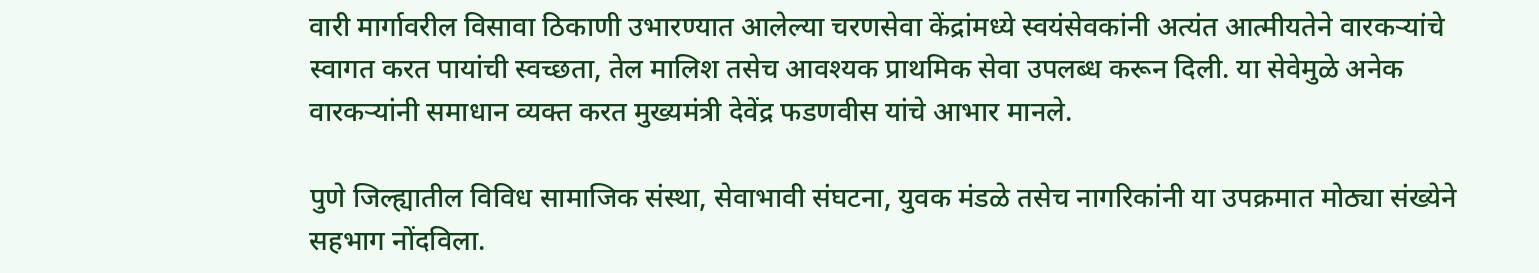वारी मार्गावरील विसावा ठिकाणी उभारण्यात आलेल्या चरणसेवा केंद्रांमध्ये स्वयंसेवकांनी अत्यंत आत्मीयतेने वारकऱ्यांचे स्वागत करत पायांची स्वच्छता, तेल मालिश तसेच आवश्यक प्राथमिक सेवा उपलब्ध करून दिली. या सेवेमुळे अनेक वारकऱ्यांनी समाधान व्यक्त करत मुख्यमंत्री देवेंद्र फडणवीस यांचे आभार मानले.

पुणे जिल्ह्यातील विविध सामाजिक संस्था, सेवाभावी संघटना, युवक मंडळे तसेच नागरिकांनी या उपक्रमात मोठ्या संख्येने सहभाग नोंदविला.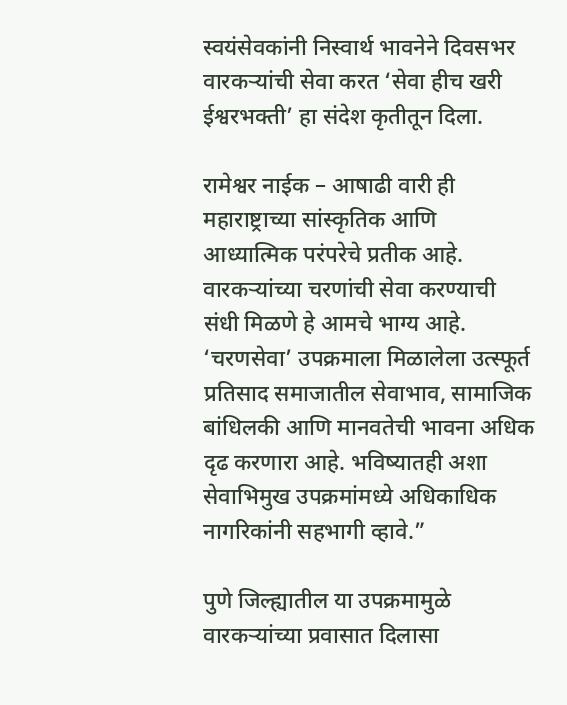स्वयंसेवकांनी निस्वार्थ भावनेने दिवसभर वारकऱ्यांची सेवा करत ‘सेवा हीच खरी ईश्वरभक्ती’ हा संदेश कृतीतून दिला.

रामेश्वर नाईक – आषाढी वारी ही महाराष्ट्राच्या सांस्कृतिक आणि आध्यात्मिक परंपरेचे प्रतीक आहे. वारकऱ्यांच्या चरणांची सेवा करण्याची संधी मिळणे हे आमचे भाग्य आहे. ‘चरणसेवा’ उपक्रमाला मिळालेला उत्स्फूर्त प्रतिसाद समाजातील सेवाभाव, सामाजिक बांधिलकी आणि मानवतेची भावना अधिक दृढ करणारा आहे. भविष्यातही अशा सेवाभिमुख उपक्रमांमध्ये अधिकाधिक नागरिकांनी सहभागी व्हावे.”

पुणे जिल्ह्यातील या उपक्रमामुळे वारकऱ्यांच्या प्रवासात दिलासा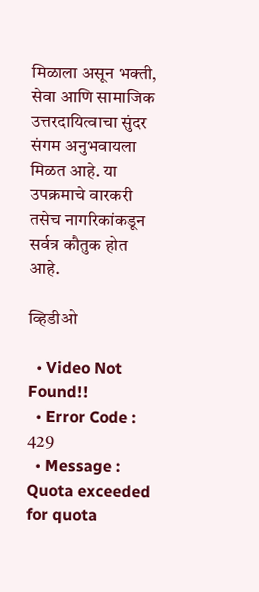मिळाला असून भक्ती, सेवा आणि सामाजिक उत्तरदायित्वाचा सुंदर संगम अनुभवायला मिळत आहे. या उपक्रमाचे वारकरी तसेच नागरिकांकडून सर्वत्र कौतुक होत आहे.

व्हिडीओ

  • Video Not Found!!
  • Error Code : 429
  • Message : Quota exceeded for quota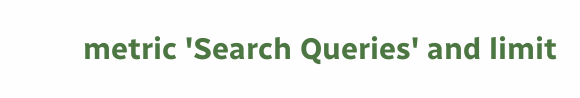metric 'Search Queries' and limit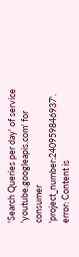'Search Queries per day' of service 'youtube.googleapis.com' for consumer 'project_number:240959846937'.
error: Content is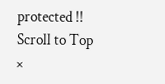protected !!
Scroll to Top
×